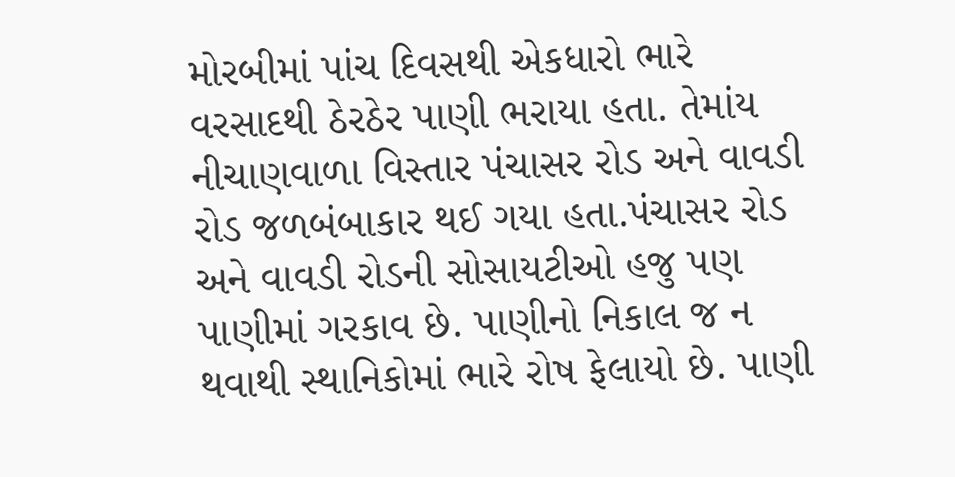મોરબીમાં પાંચ દિવસથી એકધારો ભારે વરસાદથી ઠેરઠેર પાણી ભરાયા હતા. તેમાંય નીચાણવાળા વિસ્તાર પંચાસર રોડ અને વાવડી રોડ જળબંબાકાર થઈ ગયા હતા.પંચાસર રોડ અને વાવડી રોડની સોસાયટીઓ હજુ પણ પાણીમાં ગરકાવ છે. પાણીનો નિકાલ જ ન થવાથી સ્થાનિકોમાં ભારે રોષ ફેલાયો છે. પાણી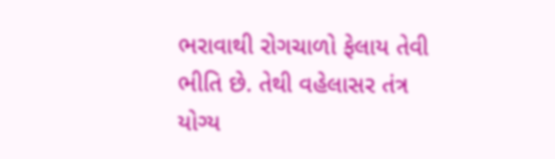ભરાવાથી રોગચાળો ફેલાય તેવી ભીતિ છે. તેથી વહેલાસર તંત્ર યોગ્ય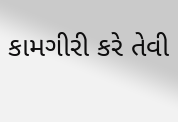કામગીરી કરે તેવી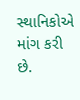સ્થાનિકોએ માંગ કરી છે.